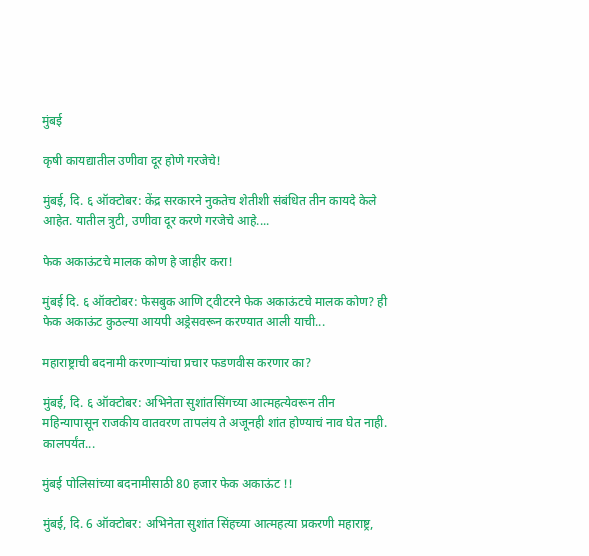मुंबई

कृषी कायद्यातील उणीवा दूर होणे गरजेचे!

मुंबई, दि. ६ ऑक्टोबर: केंद्र सरकारने नुकतेच शेतीशी संबंधित तीन कायदे केले आहेत. यातील त्रुटी, उणीवा दूर करणे गरजेचे आहे....

फेक अकाऊंटचे मालक कोण हे जाहीर करा!

मुंबई दि. ६ ऑक्टोबर: फेसबुक आणि ट्वीटरने फेक अकाऊंटचे मालक कोण? ही फेक अकाऊंट कुठल्या आयपी अड्रेसवरून करण्यात आली याची...

महाराष्ट्राची बदनामी करणाऱ्यांचा प्रचार फडणवीस करणार का?

मुंबई, दि. ६ ऑक्टोबर: अभिनेता सुशांतसिंगच्या आत्महत्येवरून तीन महिन्यापासून राजकीय वातवरण तापलंय ते अजूनही शांत होण्याचं नाव घेत नाही. कालपर्यंत...

मुंबई पोलिसांच्या बदनामीसाठी 80 हजार फेक अकाऊंट !!

मुंबई, दि. 6 ऑक्टोबर: अभिनेता सुशांत सिंहच्या आत्महत्या प्रकरणी महाराष्ट्र,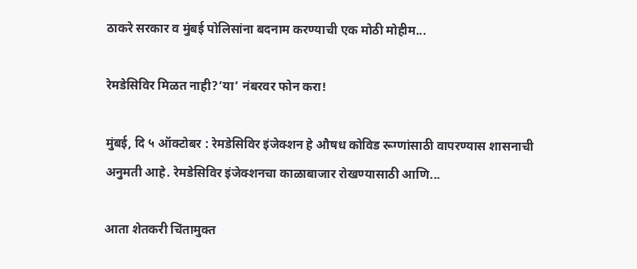ठाकरे सरकार व मुंबई पोलिसांना बदनाम करण्याची एक मोठी मोहीम...

रेमडेसिविर मिळत नाही?’या’ नंबरवर फोन करा!

मुंबई, दि ५ ऑक्टोबर : रेमडेसिविर इंजेक्शन हे औषध कोविड रूग्णांसाठी वापरण्यास शासनाची अनुमती आहे. रेमडेसिविर इंजेक्शनचा काळाबाजार रोखण्यासाठी आणि...

आता शेतकरी चिंतामुक्त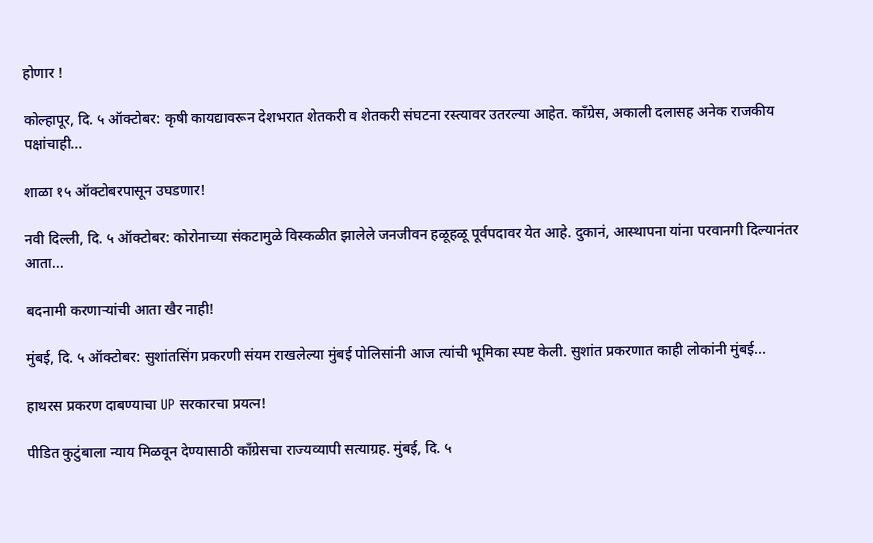होणार !

कोल्हापूर, दि. ५ ऑक्टोबर: कृषी कायद्यावरून देशभरात शेतकरी व शेतकरी संघटना रस्त्यावर उतरल्या आहेत. काँग्रेस, अकाली दलासह अनेक राजकीय पक्षांचाही...

शाळा १५ ऑक्टोबरपासून उघडणार!

नवी दिल्ली, दि. ५ ऑक्टोबर: कोरोनाच्या संकटामुळे विस्कळीत झालेले जनजीवन हळूहळू पूर्वपदावर येत आहे. दुकानं, आस्थापना यांना परवानगी दिल्यानंतर आता...

बदनामी करणाऱ्यांची आता खैर नाही!

मुंबई, दि. ५ ऑक्टोबर: सुशांतसिंग प्रकरणी संयम राखलेल्या मुंबई पोलिसांनी आज त्यांची भूमिका स्पष्ट केली. सुशांत प्रकरणात काही लोकांनी मुंबई...

हाथरस प्रकरण दाबण्याचा UP सरकारचा प्रयत्न!

पीडित कुटुंबाला न्याय मिळवून देण्यासाठी काँग्रेसचा राज्यव्यापी सत्याग्रह. मुंबई, दि. ५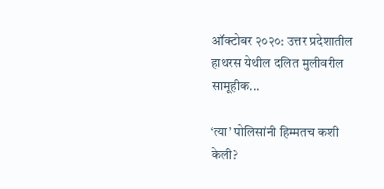ऑक्टोबर २०२०: उत्तर प्रदेशातील हाथरस येथील दलित मुलीवरील सामूहीक...

‘त्या’ पोलिसांनी हिम्मतच कशी केली?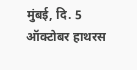मुंबई, दि. 5 ऑक्टोबर हाथरस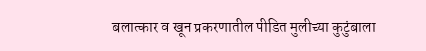बलात्कार व खून प्रकरणातील पीडित मुलीच्या कुटुंबाला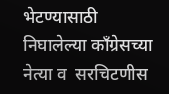भेटण्यासाठी निघालेल्या काँग्रेसच्या नेत्या व  सरचिटणीस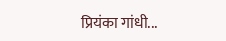प्रियंका गांधी...